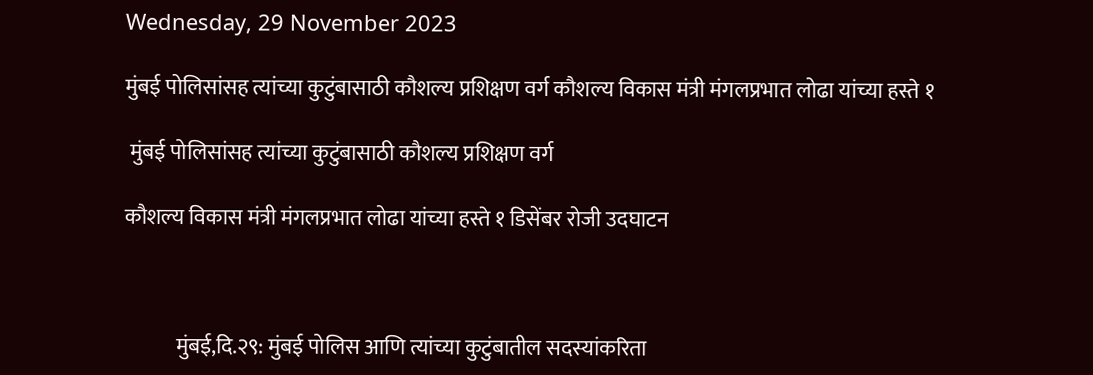Wednesday, 29 November 2023

मुंबई पोलिसांसह त्यांच्या कुटुंबासाठी कौशल्य प्रशिक्षण वर्ग कौशल्य विकास मंत्री मंगलप्रभात लोढा यांच्या हस्ते १

 मुंबई पोलिसांसह त्यांच्या कुटुंबासाठी कौशल्य प्रशिक्षण वर्ग

कौशल्य विकास मंत्री मंगलप्रभात लोढा यांच्या हस्ते १ डिसेंबर रोजी उदघाटन



            मुंबई,दि.२९: मुंबई पोलिस आणि त्यांच्या कुटुंबातील सदस्यांकरिता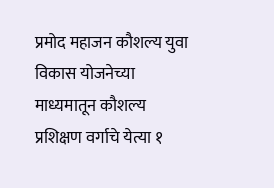प्रमोद महाजन कौशल्य युवा विकास योजनेच्या माध्यमातून कौशल्य प्रशिक्षण वर्गाचे येत्या १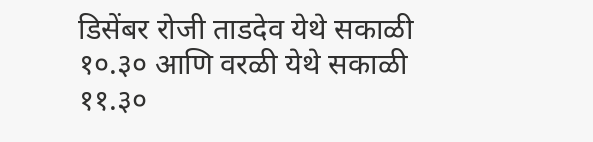डिसेंबर रोजी ताडदेव येथे सकाळी १०.३० आणि वरळी येथे सकाळी ११.३०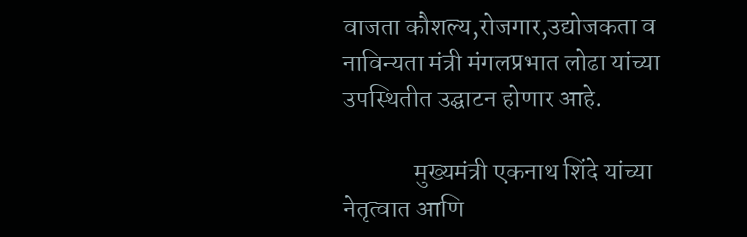वाजता कौशल्य,रोजगार,उद्योजकता व नाविन्यता मंत्री मंगलप्रभात लोढा यांच्या उपस्थितीत उद्घाटन होणार आहे.

              मुख्यमंत्री एकनाथ शिंदे यांच्या नेतृत्वात आणि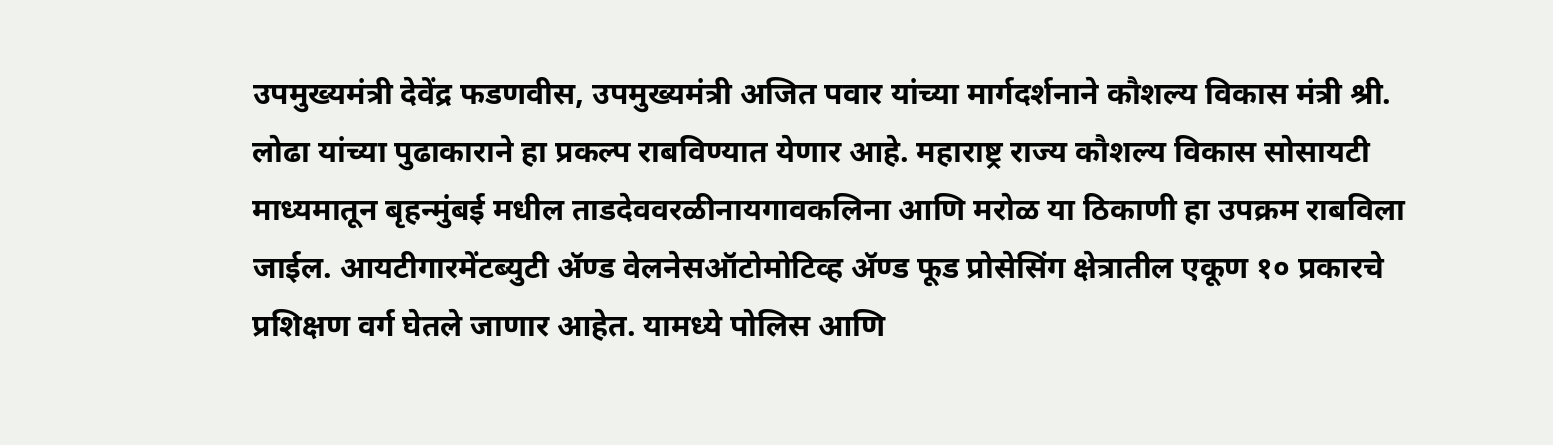उपमुख्यमंत्री देवेंद्र फडणवीस, उपमुख्यमंत्री अजित पवार यांच्या मार्गदर्शनाने कौशल्य विकास मंत्री श्री. लोढा यांच्या पुढाकाराने हा प्रकल्प राबविण्यात येणार आहे. महाराष्ट्र राज्य कौशल्य विकास सोसायटी माध्यमातून बृहन्मुंबई मधील ताडदेववरळीनायगावकलिना आणि मरोळ या ठिकाणी हा उपक्रम राबविला जाईल. आयटीगारमेंटब्युटी ॲण्ड वेलनेसऑटोमोटिव्ह ॲण्ड फूड प्रोसेसिंग क्षेत्रातील एकूण १० प्रकारचे प्रशिक्षण वर्ग घेतले जाणार आहेत. यामध्ये पोलिस आणि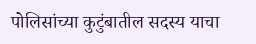पोलिसांच्या कुटुंबातील सदस्य याचा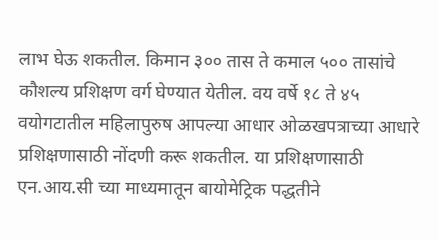लाभ घेऊ शकतील. किमान ३०० तास ते कमाल ५०० तासांचे कौशल्य प्रशिक्षण वर्ग घेण्यात येतील. वय वर्षे १८ ते ४५ वयोगटातील महिलापुरुष आपल्या आधार ओळखपत्राच्या आधारे प्रशिक्षणासाठी नोंदणी करू शकतील. या प्रशिक्षणासाठी एन.आय.सी च्या माध्यमातून बायोमेट्रिक पद्धतीने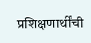प्रशिक्षणार्थींची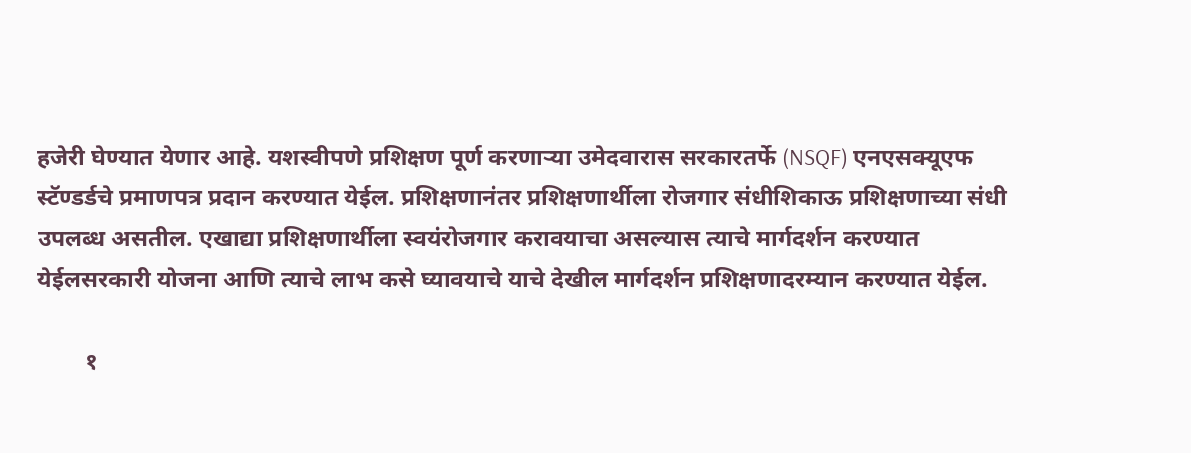हजेरी घेण्यात येणार आहे. यशस्वीपणे प्रशिक्षण पूर्ण करणाऱ्या उमेदवारास सरकारतर्फे (NSQF) एनएसक्यूएफ स्टॅण्डर्डचे प्रमाणपत्र प्रदान करण्यात येईल. प्रशिक्षणानंतर प्रशिक्षणार्थीला रोजगार संधीशिकाऊ प्रशिक्षणाच्या संधी उपलब्ध असतील. एखाद्या प्रशिक्षणार्थीला स्वयंरोजगार करावयाचा असल्यास त्याचे मार्गदर्शन करण्यात येईलसरकारी योजना आणि त्याचे लाभ कसे घ्यावयाचे याचे देखील मार्गदर्शन प्रशिक्षणादरम्यान करण्यात येईल.

        १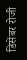डिसेंबर रोजी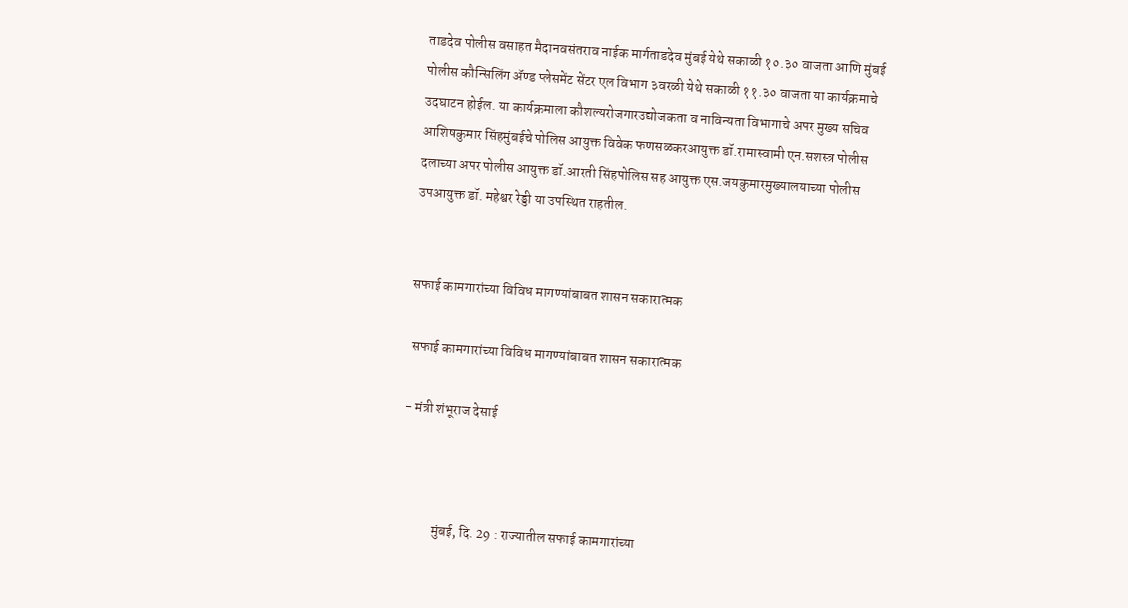ताडदेव पोलीस वसाहत मैदानवसंतराव नाईक मार्गताडदेव मुंबई येथे सकाळी १०.३० वाजता आणि मुंबई पोलीस कौन्सिलिंग ॲण्ड प्लेसमेंट सेंटर एल विभाग ३वरळी येथे सकाळी ११.३० वाजता या कार्यक्रमाचे उदघाटन होईल. या कार्यक्रमाला कौशल्यरोजगारउद्योजकता व नाविन्यता विभागाचे अपर मुख्य सचिव आशिषकुमार सिंहमुंबईचे पोलिस आयुक्त विवेक फणसळकरआयुक्त डॉ.रामास्वामी एन.सशस्त्र पोलीस दलाच्या अपर पोलीस आयुक्त डॉ.आरती सिंहपोलिस सह आयुक्त एस.जयकुमारमुख्यालयाच्या पोलीस उपआयुक्त डॉ. महेश्वर रेड्डी या उपस्थित राहतील.


सफाई कामगारांच्या विविध मागण्यांबाबत शासन सकारात्मक

 सफाई कामगारांच्या विविध मागण्यांबाबत शासन सकारात्मक

- मंत्री शंभूराज देसाई



            मुंबई, दि. 29 : राज्यातील सफाई कामगारांच्या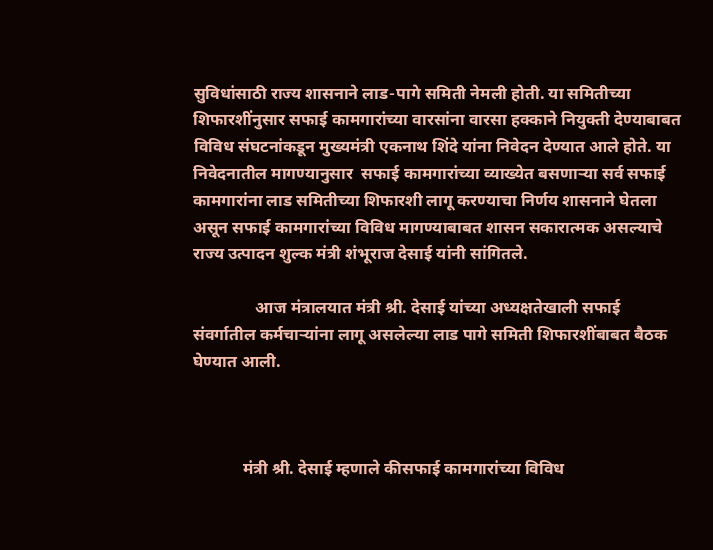सुविधांसाठी राज्य शासनाने लाड-पागे समिती नेमली होती. या समितीच्या शिफारशींनुसार सफाई कामगारांच्या वारसांना वारसा हक्काने नियुक्ती देण्याबाबत विविध संघटनांकडून मुख्यमंत्री एकनाथ शिंदे यांना निवेदन देण्यात आले होते. या निवेदनातील मागण्यानुसार  सफाई कामगारांच्या व्याख्येत बसणाऱ्या सर्व सफाई कामगारांना लाड समितीच्या शिफारशी लागू करण्याचा निर्णय शासनाने घेतला असून सफाई कामगारांच्या विविध मागण्याबाबत शासन सकारात्मक असल्याचे राज्य उत्पादन शुल्क मंत्री शंभूराज देसाई यांनी सांगितले.

               आज मंत्रालयात मंत्री श्री. देसाई यांच्या अध्यक्षतेखाली सफाई संवर्गातील कर्मचाऱ्यांना लागू असलेल्या लाड पागे समिती शिफारशींबाबत बैठक घेण्यात आली.



            मंत्री श्री. देसाई म्हणाले कीसफाई कामगारांच्या विविध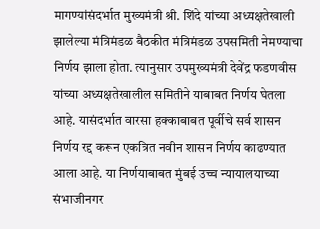मागण्यांसंदर्भात मुख्यमंत्री श्री. शिंदे यांच्या अध्यक्षतेखाली झालेल्या मंत्रिमंडळ बैठकीत मंत्रिमंडळ उपसमिती नेमण्याचा निर्णय झाला होता. त्यानुसार उपमुख्यमंत्री देवेंद्र फडणवीस यांच्या अध्यक्षतेखालील समितीने याबाबत निर्णय घेतला आहे. यासंदर्भात वारसा हक्काबाबत पूर्वीचे सर्व शासन निर्णय रद्द करून एकत्रित नवीन शासन निर्णय काढण्यात आला आहे. या निर्णयाबाबत मुंबई उच्च न्यायालयाच्या संभाजीनगर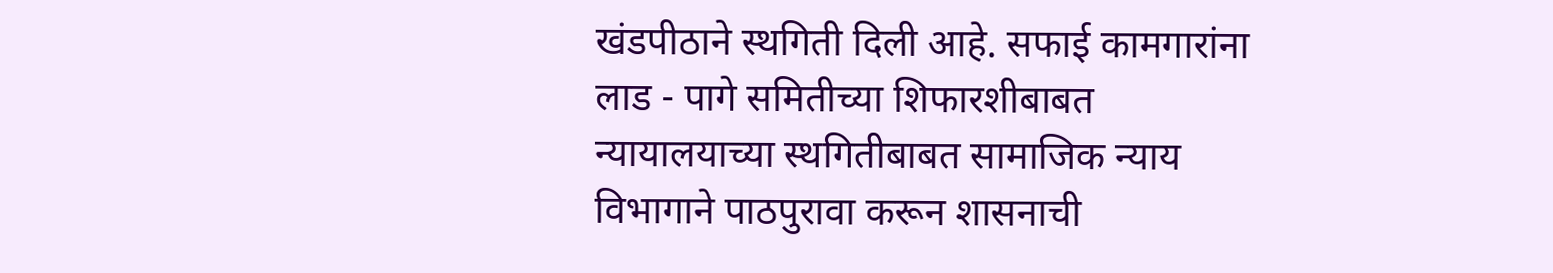खंडपीठाने स्थगिती दिली आहे. सफाई कामगारांना लाड - पागे समितीच्या शिफारशीबाबत न्यायालयाच्या स्थगितीबाबत सामाजिक न्याय विभागाने पाठपुरावा करून शासनाची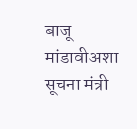बाजू मांडावीअशा सूचना मंत्री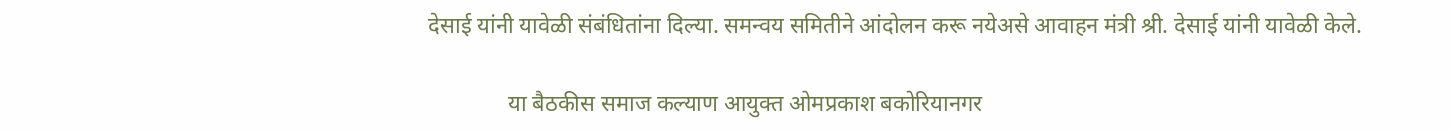देसाई यांनी यावेळी संबंधितांना दिल्या. समन्वय समितीने आंदोलन करू नयेअसे आवाहन मंत्री श्री. देसाई यांनी यावेळी केले.

              या बैठकीस समाज कल्याण आयुक्त ओमप्रकाश बकोरियानगर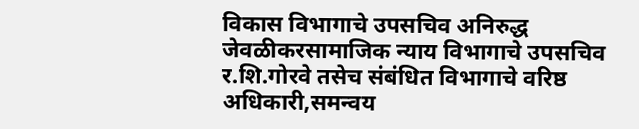विकास विभागाचे उपसचिव अनिरुद्ध जेवळीकरसामाजिक न्याय विभागाचे उपसचिव र.शि.गोरवे तसेच संबंधित विभागाचे वरिष्ठ अधिकारी,समन्वय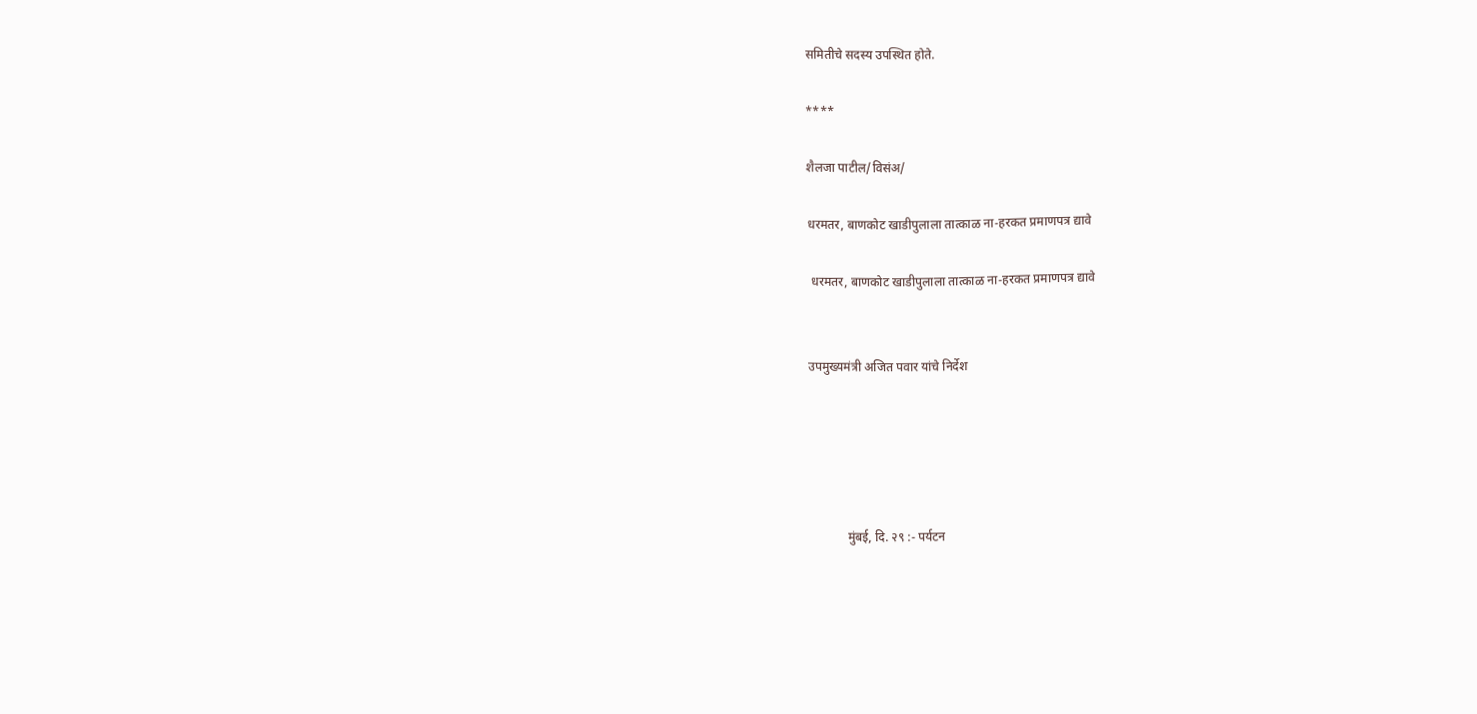समितीचे सदस्य उपस्थित होते.

****

शैलजा पाटील/विसंअ/

धरमतर, बाणकोट खाडीपुलाला तात्काळ ना-हरकत प्रमाणपत्र द्यावे

 धरमतर, बाणकोट खाडीपुलाला तात्काळ ना-हरकत प्रमाणपत्र द्यावे


उपमुख्यमंत्री अजित पवार यांचे निर्देश





            मुंबई, दि. २९ :- पर्यटन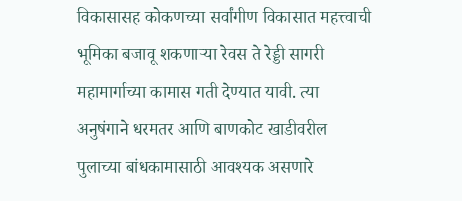विकासासह कोकणच्या सर्वांगीण विकासात महत्त्वाची भूमिका बजावू शकणाऱ्या रेवस ते रेड्डी सागरी महामार्गाच्या कामास गती देण्यात यावी. त्या अनुषंगाने धरमतर आणि बाणकोट खाडीवरील पुलाच्या बांधकामासाठी आवश्यक असणारे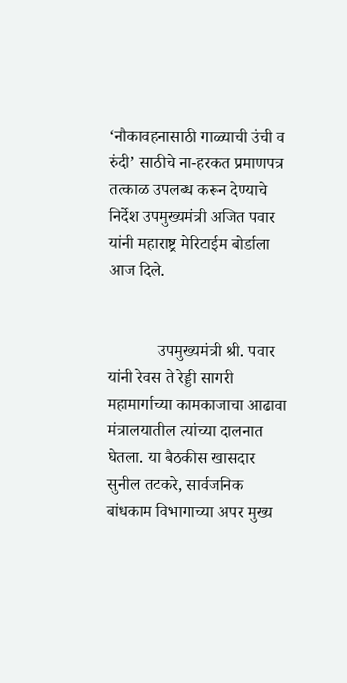‘नौकावहनासाठी गाळ्याची उंची व रुंदी’ साठीचे ना-हरकत प्रमाणपत्र तत्काळ उपलब्ध करून देण्याचे निर्देश उपमुख्यमंत्री अजित पवार यांनी महाराष्ट्र मेरिटाईम बोर्डाला आज दिले.


            उपमुख्यमंत्री श्री. पवार यांनी रेवस ते रेड्डी सागरी महामार्गाच्या कामकाजाचा आढावा मंत्रालयातील त्यांच्या दालनात घेतला. या बैठकीस खासदार सुनील तटकरे, सार्वजनिक बांधकाम विभागाच्या अपर मुख्य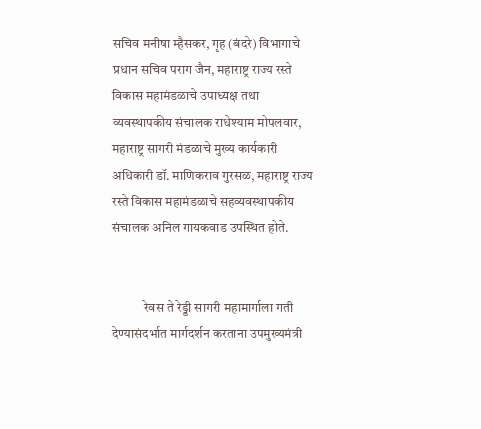सचिव मनीषा म्हैसकर, गृह (बंदरे) विभागाचे प्रधान सचिव पराग जैन, महाराष्ट्र राज्य रस्ते विकास महामंडळाचे उपाध्यक्ष तथा व्यवस्थापकीय संचालक राधेश्याम मोपलवार, महाराष्ट्र सागरी मंडळाचे मुख्य कार्यकारी अधिकारी डॉ. माणिकराव गुरसळ, महाराष्ट्र राज्य रस्ते विकास महामंडळाचे सहव्यवस्थापकीय संचालक अनिल गायकवाड उपस्थित होते.


            रेवस ते रेड्डी सागरी महामार्गाला गती देण्यासंदर्भात मार्गदर्शन करताना उपमुख्यमंत्री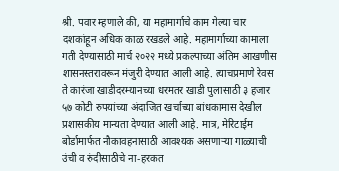श्री. पवार म्हणाले की, या महामार्गाचे काम गेल्या चार दशकांहून अधिक काळ रखडले आहे. महामार्गाच्या कामाला गती देण्यासाठी मार्च २०२२ मध्ये प्रकल्पाच्या अंतिम आखणीस शासनस्तरावरून मंजुरी देण्यात आली आहे. त्याचप्रमाणे रेवस ते कारंजा खाडीदरम्यानच्या धरमतर खाडी पुलासाठी ३ हजार ५७ कोटी रुपयांच्या अंदाजित खर्चाच्या बांधकामास देखील प्रशासकीय मान्यता देण्यात आली आहे. मात्र, मेरिटाईम बोर्डामार्फत नौकावहनासाठी आवश्यक असणाऱ्या गाळ्याची उंची व रुंदीसाठीचे ना-हरकत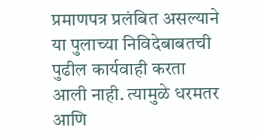प्रमाणपत्र प्रलंबित असल्याने या पुलाच्या निविदेबाबतची पुढील कार्यवाही करता आली नाही. त्यामुळे धरमतर आणि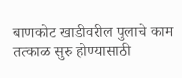बाणकोट खाडीवरील पुलाचे काम तत्काळ सुरु होण्यासाठी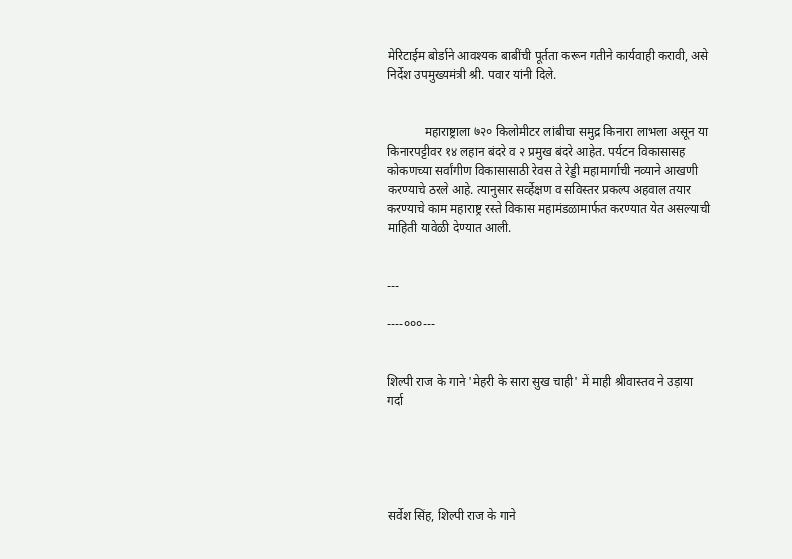मेरिटाईम बोर्डाने आवश्यक बाबींची पूर्तता करून गतीने कार्यवाही करावी, असे निर्देश उपमुख्यमंत्री श्री. पवार यांनी दिले.


            महाराष्ट्राला ७२० किलोमीटर लांबीचा समुद्र किनारा लाभला असून या किनारपट्टीवर १४ लहान बंदरे व २ प्रमुख बंदरे आहेत. पर्यटन विकासासह कोकणच्या सर्वांगीण विकासासाठी रेवस ते रेड्डी महामार्गाची नव्याने आखणी करण्याचे ठरले आहे. त्यानुसार सर्व्हेक्षण व सविस्तर प्रकल्प अहवाल तयार करण्याचे काम महाराष्ट्र रस्ते विकास महामंडळामार्फत करण्यात येत असल्याची माहिती यावेळी देण्यात आली.


---

----०००---


शिल्पी राज के गाने 'मेहरी के सारा सुख चाही' में माही श्रीवास्तव ने उड़ाया गर्दा





सर्वेश सिंह, शिल्पी राज के गाने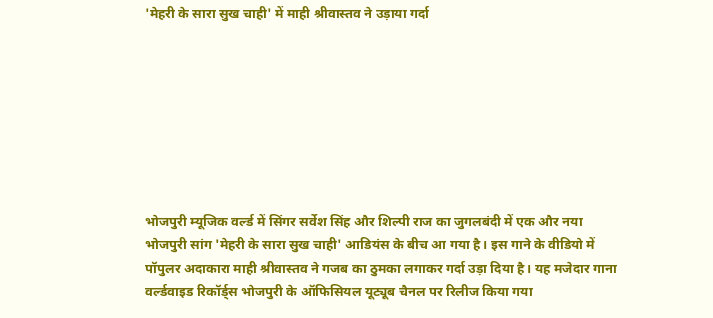'मेहरी के सारा सुख चाही' में माही श्रीवास्तव ने उड़ाया गर्दा








भोजपुरी म्यूजिक वर्ल्ड में सिंगर सर्वेश सिंह और शिल्पी राज का जुगलबंदी में एक और नया भोजपुरी सांग 'मेहरी के सारा सुख चाही' आडियंस के बीच आ गया है। इस गाने के वीडियो में पॉपुलर अदाकारा माही श्रीवास्तव ने गजब का ठुमका लगाकर गर्दा उड़ा दिया है। यह मजेदार गाना वर्ल्डवाइड रिकॉर्ड्स भोजपुरी के ऑफिसियल यूट्यूब चैनल पर रिलीज किया गया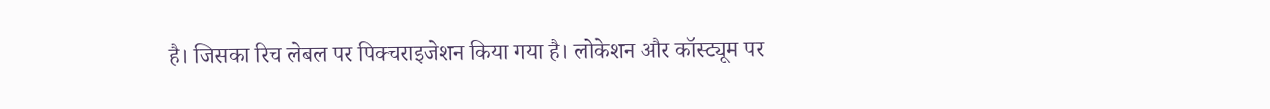है। जिसका रिच लेबल पर पिक्चराइजेशन किया गया है। लोकेशन और कॉस्ट्यूम पर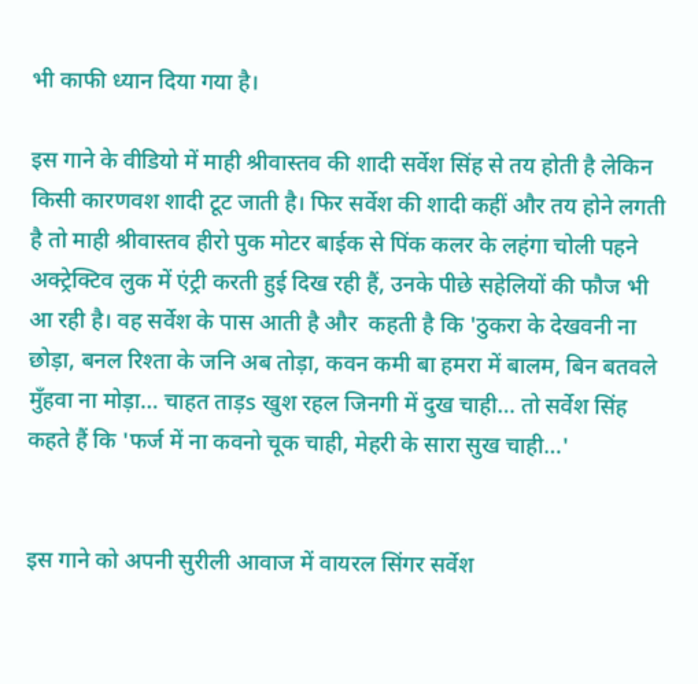भी काफी ध्यान दिया गया है।

इस गाने के वीडियो में माही श्रीवास्तव की शादी सर्वेश सिंह से तय होती है लेकिन किसी कारणवश शादी टूट जाती है। फिर सर्वेश की शादी कहीं और तय होने लगती है तो माही श्रीवास्तव हीरो पुक मोटर बाईक से पिंक कलर के लहंगा चोली पहने अक्ट्रेक्टिव लुक में एंट्री करती हुई दिख रही हैं, उनके पीछे सहेलियों की फौज भी आ रही है। वह सर्वेश के पास आती है और  कहती है कि 'ठुकरा के देखवनी ना छोड़ा, बनल रिश्ता के जनि अब तोड़ा, कवन कमी बा हमरा में बालम, बिन बतवले मुँहवा ना मोड़ा... चाहत ताड़s खुश रहल जिनगी में दुख चाही... तो सर्वेश सिंह कहते हैं कि 'फर्ज में ना कवनो चूक चाही, मेहरी के सारा सुख चाही...'


इस गाने को अपनी सुरीली आवाज में वायरल सिंगर सर्वेश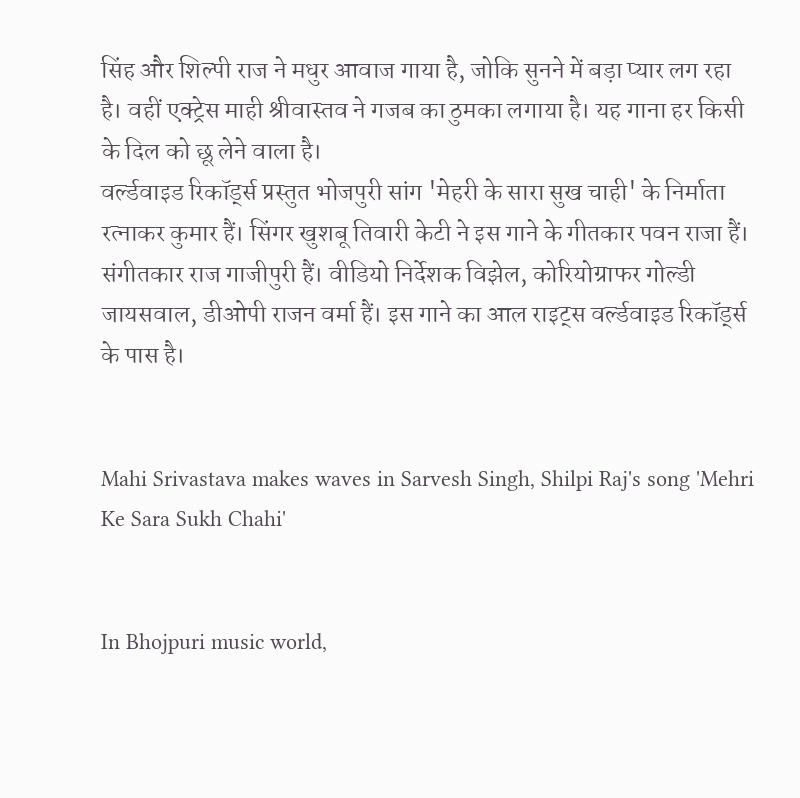सिंह और शिल्पी राज ने मधुर आवाज गाया है, जोकि सुनने में बड़ा प्यार लग रहा है। वहीं एक्ट्रेस माही श्रीवास्तव ने गजब का ठुमका लगाया है। यह गाना हर किसी के दिल को छू लेने वाला है।
वर्ल्डवाइड रिकॉर्ड्स प्रस्तुत भोजपुरी सांग 'मेहरी के सारा सुख चाही' के निर्माता रत्नाकर कुमार हैं। सिंगर खुशबू तिवारी केटी ने इस गाने के गीतकार पवन राजा हैं। संगीतकार राज गाजीपुरी हैं। वीडियो निर्देशक विझेल, कोरियोग्राफर गोल्डी जायसवाल, डीओपी राजन वर्मा हैं। इस गाने का आल राइट्स वर्ल्डवाइड रिकॉर्ड्स के पास है।


Mahi Srivastava makes waves in Sarvesh Singh, Shilpi Raj's song 'Mehri Ke Sara Sukh Chahi'


In Bhojpuri music world,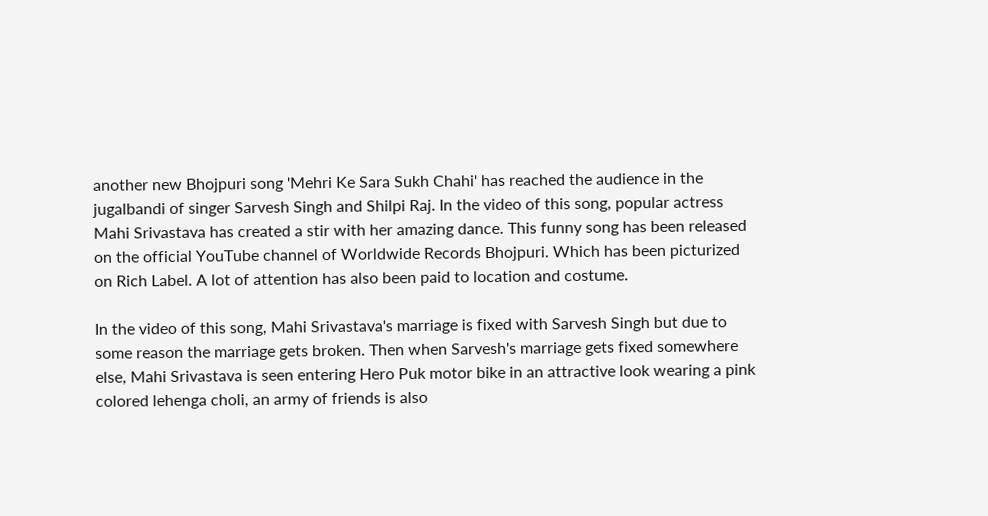another new Bhojpuri song 'Mehri Ke Sara Sukh Chahi' has reached the audience in the jugalbandi of singer Sarvesh Singh and Shilpi Raj. In the video of this song, popular actress Mahi Srivastava has created a stir with her amazing dance. This funny song has been released on the official YouTube channel of Worldwide Records Bhojpuri. Which has been picturized on Rich Label. A lot of attention has also been paid to location and costume.

In the video of this song, Mahi Srivastava's marriage is fixed with Sarvesh Singh but due to some reason the marriage gets broken. Then when Sarvesh's marriage gets fixed somewhere else, Mahi Srivastava is seen entering Hero Puk motor bike in an attractive look wearing a pink colored lehenga choli, an army of friends is also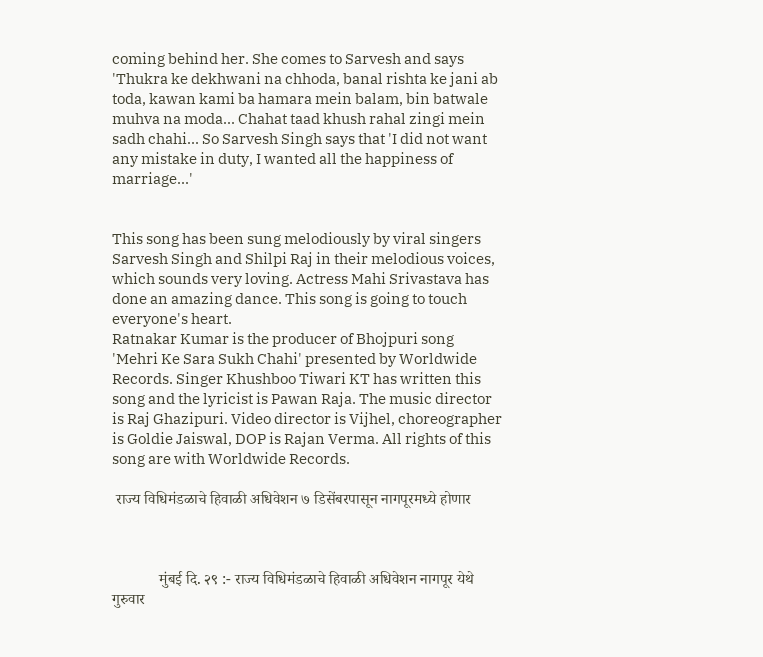coming behind her. She comes to Sarvesh and says 'Thukra ke dekhwani na chhoda, banal rishta ke jani ab toda, kawan kami ba hamara mein balam, bin batwale muhva na moda... Chahat taad khush rahal zingi mein sadh chahi... So Sarvesh Singh says that 'I did not want any mistake in duty, I wanted all the happiness of marriage...'


This song has been sung melodiously by viral singers Sarvesh Singh and Shilpi Raj in their melodious voices, which sounds very loving. Actress Mahi Srivastava has done an amazing dance. This song is going to touch everyone's heart.
Ratnakar Kumar is the producer of Bhojpuri song 'Mehri Ke Sara Sukh Chahi' presented by Worldwide Records. Singer Khushboo Tiwari KT has written this song and the lyricist is Pawan Raja. The music director is Raj Ghazipuri. Video director is Vijhel, choreographer is Goldie Jaiswal, DOP is Rajan Verma. All rights of this song are with Worldwide Records.

 राज्य विधिमंडळाचे हिवाळी अधिवेशन ७ डिसेंबरपासून नागपूरमध्ये होणार



            मुंबई दि. २९ :- राज्य विधिमंडळाचे हिवाळी अधिवेशन नागपूर येथे गुरुवार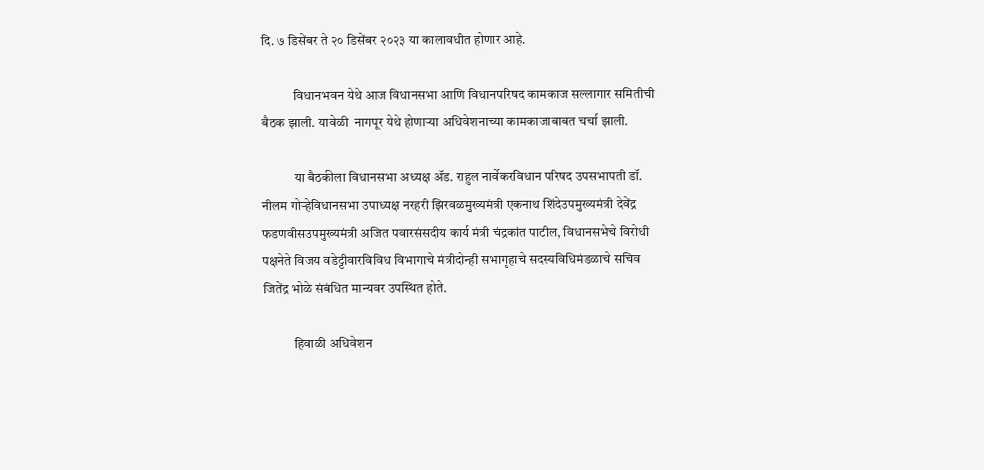दि. ७ डिसेंबर ते २० डिसेंबर २०२३ या कालावधीत होणार आहे.

            विधानभवन येथे आज विधानसभा आणि विधानपरिषद कामकाज सल्लागार समितीची बैठक झाली. यावेळी  नागपूर येथे होणाऱ्या अधिवेशनाच्या कामकाजाबाबत चर्चा झाली.

            या बैठकीला विधानसभा अध्यक्ष ॲड. राहुल नार्वेकरविधान परिषद उपसभापती डॉ. नीलम गोऱ्हेविधानसभा उपाध्यक्ष नरहरी झिरवळमुख्यमंत्री एकनाथ शिंदेउपमुख्यमंत्री देवेंद्र फडणवीसउपमुख्यमंत्री अजित पवारसंसदीय कार्य मंत्री चंद्रकांत पाटील, विधानसभेचे विरोधी पक्षनेते विजय वडेट्टीवारविविध विभागाचे मंत्रीदोन्ही सभागृहाचे सदस्यविधिमंडळाचे सचिव जितेंद्र भोळे संबंधित मान्यवर उपस्थित होते.

            हिवाळी अधिवेशन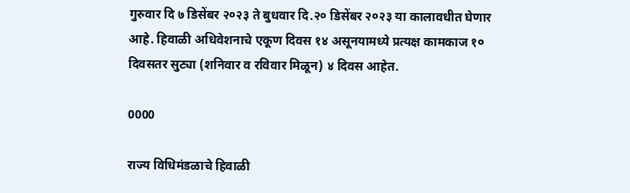गुरुवार दि ७ डिसेंबर २०२३ ते बुधवार दि.२० डिसेंबर २०२३ या कालावधीत घेणार आहे. हिवाळी अधिवेशनाचे एकूण दिवस १४ असूनयामध्ये प्रत्यक्ष कामकाज १० दिवसतर सुट्या (शनिवार व रविवार मिळून) ४ दिवस आहेत.

0000

राज्य विधिमंडळाचे हिवाळी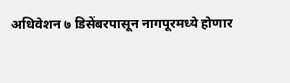अधिवेशन ७ डिसेंबरपासून नागपूरमध्ये होणार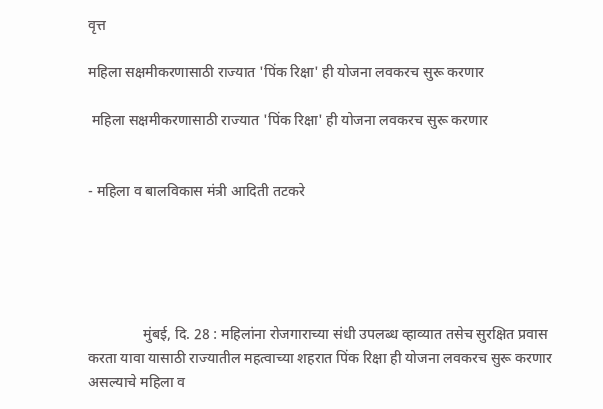वृत्त

महिला सक्षमीकरणासाठी राज्यात 'पिंक रिक्षा' ही योजना लवकरच सुरू करणार

 महिला सक्षमीकरणासाठी राज्यात 'पिंक रिक्षा' ही योजना लवकरच सुरू करणार


- महिला व बालविकास मंत्री आदिती तटकरे





               मुंबई, दि. 28 : महिलांना रोजगाराच्या संधी उपलब्ध व्हाव्यात तसेच सुरक्षित प्रवास करता यावा यासाठी राज्यातील महत्वाच्या शहरात पिंक रिक्षा ही योजना लवकरच सुरू करणार असल्याचे महिला व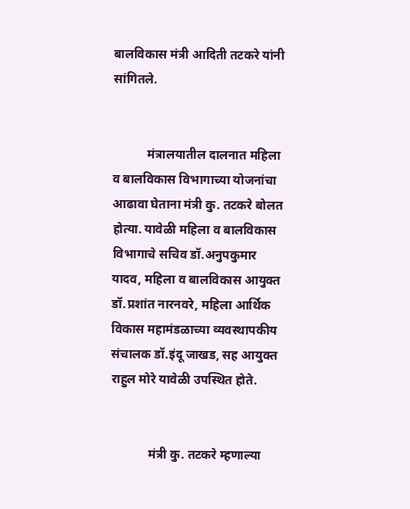बालविकास मंत्री आदिती तटकरे यांनी सांगितले.


           मंत्रालयातील दालनात महिला व बालविकास विभागाच्या योजनांचा आढावा घेताना मंत्री कु. तटकरे बोलत होत्या. यावेळी महिला व बालविकास विभागाचे सचिव डॉ.अनुपकुमार यादव, महिला व बालविकास आयुक्त डॉ.प्रशांत नारनवरे, महिला आर्थिक विकास महामंडळाच्या व्यवस्थापकीय संचालक डॉ.इंदू जाखड, सह आयुक्त राहुल मोरे यावेळी उपस्थित होते.


            मंत्री कु. तटकरे म्हणाल्या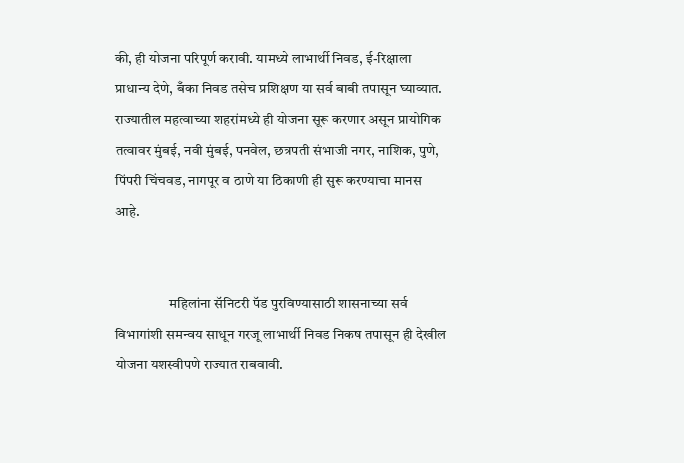की, ही योजना परिपूर्ण करावी. यामध्ये लाभार्थी निवड, ई-रिक्षाला प्राधान्य देणे, बँका निवड तसेच प्रशिक्षण या सर्व बाबी तपासून घ्याव्यात. राज्यातील महत्वाच्या शहरांमध्ये ही योजना सूरू करणार असून प्रायोगिक तत्वावर मुंबई, नवी मुंबई, पनवेल, छत्रपती संभाजी नगर, नाशिक, पुणे, पिंपरी चिंचवड, नागपूर व ठाणे या ठिकाणी ही सुरू करण्याचा मानस आहे.


                   महिलांना सॅनिटरी पॅड पुरविण्यासाठी शासनाच्या सर्व विभागांशी समन्वय साधून गरजू लाभार्थी निवड निकष तपासून ही देखील योजना यशस्वीपणे राज्यात राबवावी.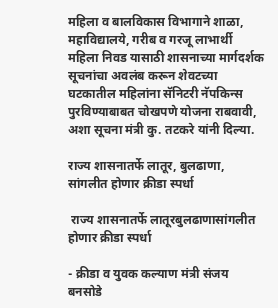महिला व बालविकास विभागाने शाळा, महाविद्यालये, गरीब व गरजू लाभार्थी महिला निवड यासाठी शासनाच्या मार्गदर्शक सूचनांचा अवलंब करून शेवटच्या घटकातील महिलांना सॅनिटरी नॅपकिन्स पुरविण्याबाबत चोखपणे योजना राबवावी, अशा सूचना मंत्री कु. तटकरे यांनी दिल्या.

राज्य शासनातर्फे लातूर, बुलढाणा, सांगलीत होणार क्रीडा स्पर्धा

 राज्य शासनातर्फे लातूरबुलढाणासांगलीत होणार क्रीडा स्पर्धा

- क्रीडा व युवक कल्याण मंत्री संजय बनसोडे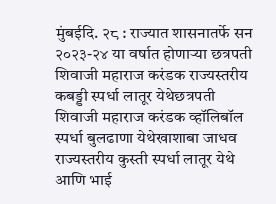मुंबईदि. २८ : राज्यात शासनातर्फे सन २०२३-२४ या वर्षात होणाऱ्या छत्रपती शिवाजी महाराज करंडक राज्यस्तरीय कबड्डी स्पर्धा लातूर येथेछत्रपती शिवाजी महाराज करंडक व्हॉलिबॉल स्पर्धा बुलढाणा येथेखाशाबा जाधव राज्यस्तरीय कुस्ती स्पर्धा लातूर येथे आणि भाई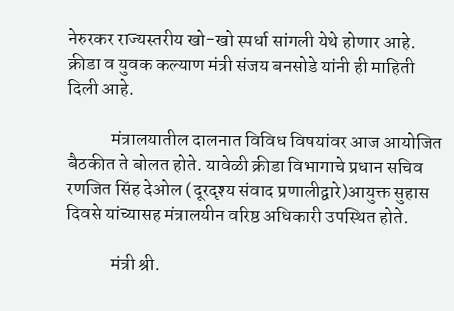नेरुरकर राज्यस्तरीय खो-खो स्पर्धा सांगली येथे होणार आहे. क्रीडा व युवक कल्याण मंत्री संजय बनसोडे यांनी ही माहिती दिली आहे.

            मंत्रालयातील दालनात विविध विषयांवर आज आयोजित बैठकीत ते बोलत होते. यावेळी क्रीडा विभागाचे प्रधान सचिव रणजित सिंह देओल (दूरदृश्य संवाद प्रणालीद्वारे)आयुक्त सुहास दिवसे यांच्यासह मंत्रालयीन वरिष्ठ अधिकारी उपस्थित होते.

            मंत्री श्री.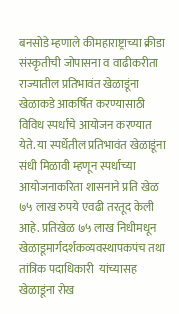बनसोडे म्हणाले कीमहाराष्ट्राच्या क्रीडा संस्कृतीची जोपासना व वाढीकरीता राज्यातील प्रतिभावंत खेळाडूंना खेळाकडे आकर्षित करण्यासाठी विविध स्पर्धांचे आयोजन करण्यात येते. या स्पर्धेतील प्रतिभावंत खेळाडूंना संधी मिळावी म्हणून स्पर्धाच्या आयोजनाकरिता शासनाने प्रति खेळ ७५ लाख रुपये एवढी तरतूद केली आहे. प्रतिखेळ ७५ लाख निधीमधून खेळाडूमार्गदर्शकव्यवस्थापकपंच तथा तांत्रिक पदाधिकारी  यांच्यासह खेळाडूंना रोख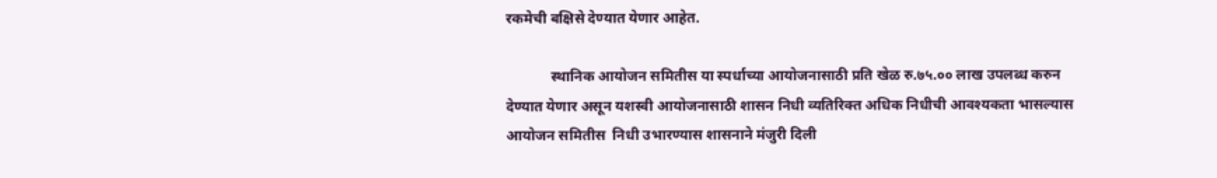रकमेची बक्षिसे देण्यात येणार आहेत.

            स्थानिक आयोजन समितीस या स्पर्धाच्या आयोजनासाठी प्रति खेळ रु.७५.०० लाख उपलब्ध करुन देण्यात येणार असून यशस्वी आयोजनासाठी शासन निधी व्यतिरिक्त अधिक निधीची आवश्यकता भासल्यास आयोजन समितीस  निधी उभारण्यास शासनाने मंजुरी दिली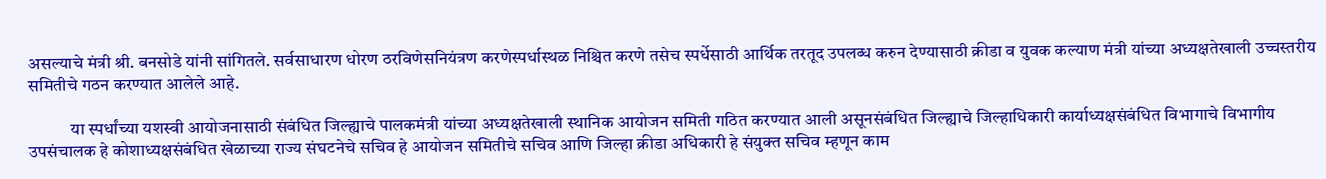असल्याचे मंत्री श्री. बनसोडे यांनी सांगितले. सर्वसाधारण धोरण ठरविणेसनियंत्रण करणेस्पर्धास्थळ निश्चित करणे तसेच स्पर्धेसाठी आर्थिक तरतूद उपलब्ध करुन देण्यासाठी क्रीडा व युवक कल्याण मंत्री यांच्या अध्यक्षतेखाली उच्चस्तरीय समितीचे गठन करण्यात आलेले आहे.

            या स्पर्धांच्या यशस्वी आयोजनासाठी संबंधित जिल्ह्याचे पालकमंत्री यांच्या अध्यक्षतेखाली स्थानिक आयोजन समिती गठित करण्यात आली असूनसंबंधित जिल्ह्याचे जिल्हाधिकारी कार्याध्यक्षसंबंधित विभागाचे विभागीय उपसंचालक हे कोशाध्यक्षसंबंधित खेळाच्या राज्य संघटनेचे सचिव हे आयोजन समितीचे सचिव आणि जिल्हा क्रीडा अधिकारी हे संयुक्त सचिव म्हणून काम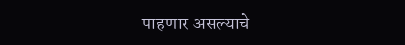पाहणार असल्याचे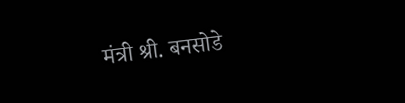मंत्री श्री. बनसोडे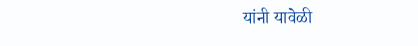यांनी यावेळी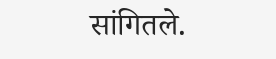सांगितले.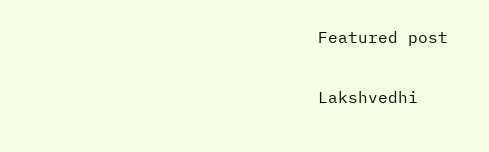Featured post

Lakshvedhi